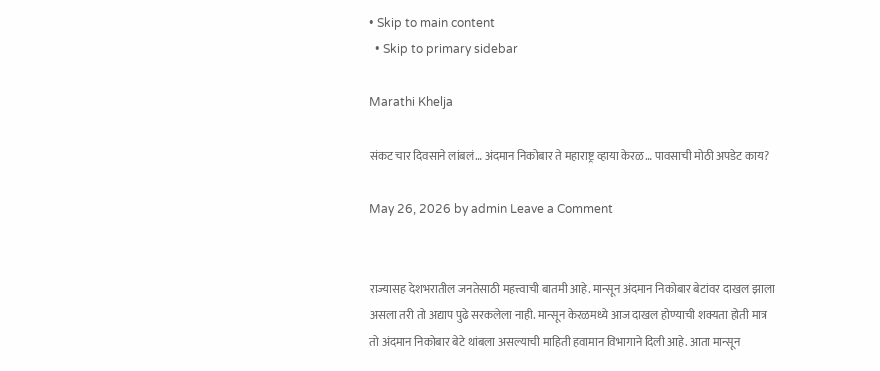• Skip to main content
  • Skip to primary sidebar

Marathi Khelja

संकट चार दिवसाने लांबलं… अंदमान निकोबार ते महाराष्ट्र व्हाया केरळ… पावसाची मोठी अपडेट काय?

May 26, 2026 by admin Leave a Comment


राज्यासह देशभरातील जनतेसाठी महत्त्वाची बातमी आहे. मान्सून अंदमान निकोबार बेटांवर दाखल झाला असला तरी तो अद्याप पुढे सरकलेला नाही. मान्सून केरळमध्ये आज दाखल होण्याची शक्यता होती मात्र तो अंदमान निकोबार बेटे थांबला असल्याची माहिती हवामान विभागाने दिली आहे. आता मान्सून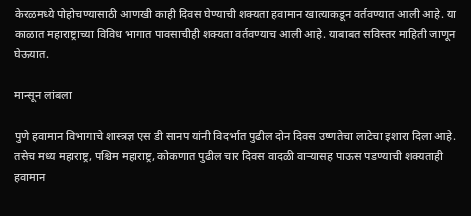केरळमध्ये पोहोचण्यासाठी आणखी काही दिवस घेण्याची शक्यता हवामान खात्याकडून वर्तवण्यात आली आहे. या काळात महाराष्ट्राच्या विविध भागात पावसाचीही शक्यता वर्तवण्याच आली आहे. याबाबत सविस्तर माहिती जाणून घेऊयात.

मान्सून लांबला

पुणे हवामान विभागाचे शास्त्रज्ञ एस डी सानप यांनी विदर्भात पुढील दोन दिवस उष्णतेचा लाटेचा इशारा दिला आहे. तसेच मध्य महाराष्ट्र, पश्चिम महाराष्ट्र, कोकणात पुढील चार दिवस वादळी वाऱ्यासह पाऊस पडण्याची शक्यताही हवामान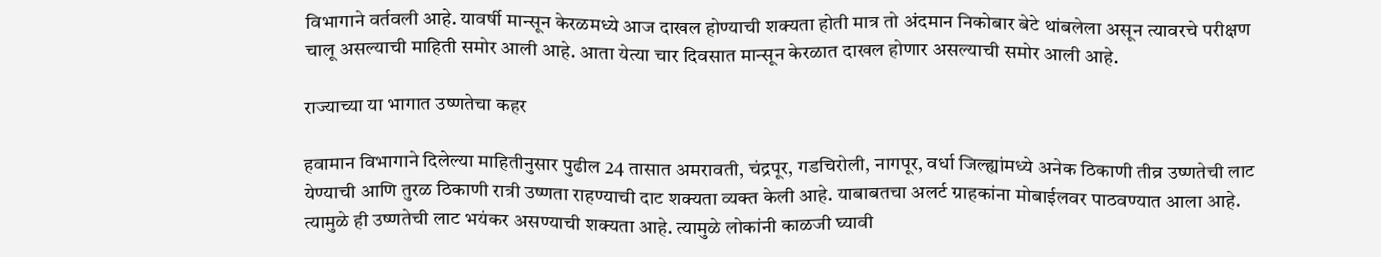विभागाने वर्तवली आहे. यावर्षी मान्सून केरळमध्ये आज दाखल होण्याची शक्यता होती मात्र तो अंदमान निकोबार बेटे थांबलेला असून त्यावरचे परीक्षण चालू असल्याची माहिती समोर आली आहे. आता येत्या चार दिवसात मान्सून केरळात दाखल होणार असल्याची समोर आली आहे.

राज्याच्या या भागात उष्णतेचा कहर

हवामान विभागाने दिलेल्या माहितीनुसार पुढील 24 तासात अमरावती, चंद्रपूर, गडचिरोली, नागपूर, वर्धा जिल्ह्यांमध्ये अनेक ठिकाणी तीव्र उष्णतेची लाट येण्याची आणि तुरळ ठिकाणी रात्री उष्णता राहण्याची दाट शक्यता व्यक्त केली आहे. याबाबतचा अलर्ट ग्राहकांना मोबाईलवर पाठवण्यात आला आहे. त्यामुळे ही उष्णतेची लाट भयंकर असण्याची शक्यता आहे. त्यामुळे लोकांनी काळजी घ्यावी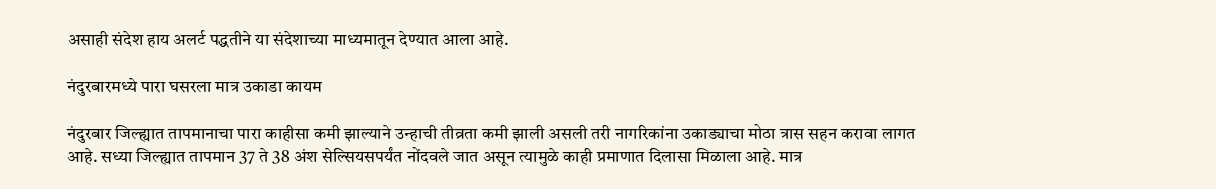असाही संदेश हाय अलर्ट पद्धतीने या संदेशाच्या माध्यमातून देण्यात आला आहे.

नंदुरबारमध्ये पारा घसरला मात्र उकाडा कायम

नंदुरबार जिल्ह्यात तापमानाचा पारा काहीसा कमी झाल्याने उन्हाची तीव्रता कमी झाली असली तरी नागरिकांना उकाड्याचा मोठा त्रास सहन करावा लागत आहे. सध्या जिल्ह्यात तापमान 37 ते 38 अंश सेल्सियसपर्यंत नोंदवले जात असून त्यामुळे काही प्रमाणात दिलासा मिळाला आहे. मात्र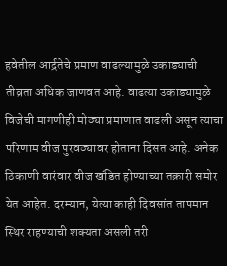हवेतील आर्द्रतेचे प्रमाण वाढल्यामुळे उकाड्याची तीव्रता अधिक जाणवत आहे. वाढत्या उकाड्यामुळे विजेची मागणीही मोठ्या प्रमाणात वाढली असून त्याचा परिणाम वीज पुरवठ्यावर होताना दिसत आहे. अनेक ठिकाणी वारंवार वीज खंडित होण्याच्या तक्रारी समोर येत आहेत. दरम्यान, येत्या काही दिवसांत तापमान स्थिर राहण्याची शक्यता असली तरी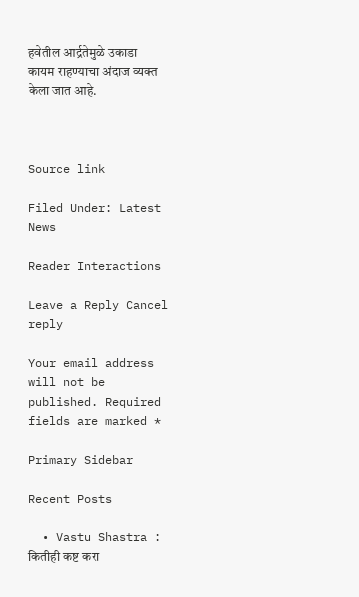हवेतील आर्द्रतेमुळे उकाडा कायम राहण्याचा अंदाज व्यक्त केला जात आहे.



Source link

Filed Under: Latest News

Reader Interactions

Leave a Reply Cancel reply

Your email address will not be published. Required fields are marked *

Primary Sidebar

Recent Posts

  • Vastu Shastra : कितीही कष्ट करा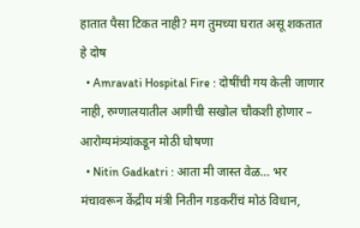हातात पैसा टिकत नाही? मग तुमच्या घरात असू शकतात हे दोष
  • Amravati Hospital Fire : दोषींची गय केली जाणार नाही, रुग्णालयातील आगीची सखोल चौकशी होणार – आरोग्यमंत्र्यांकडून मोठी घोषणा
  • Nitin Gadkatri : आता मी जास्त वेळ… भर मंचावरून केंद्रीय मंत्री नितीन गडकरींचं मोठं विधान,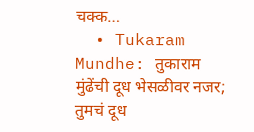चक्क…
  • Tukaram Mundhe: तुकाराम मुंढेंची दूध भेसळीवर नजर; तुमचं दूध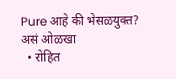Pure आहे की भेसळयुक्त? असं ओळखा
  • रोहित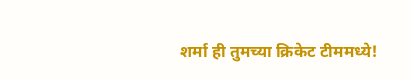शर्मा ही तुमच्या क्रिकेट टीममध्ये!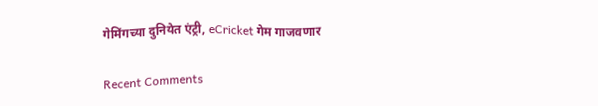गेमिंगच्या दुनियेत एंट्री, eCricket गेम गाजवणार

Recent Comments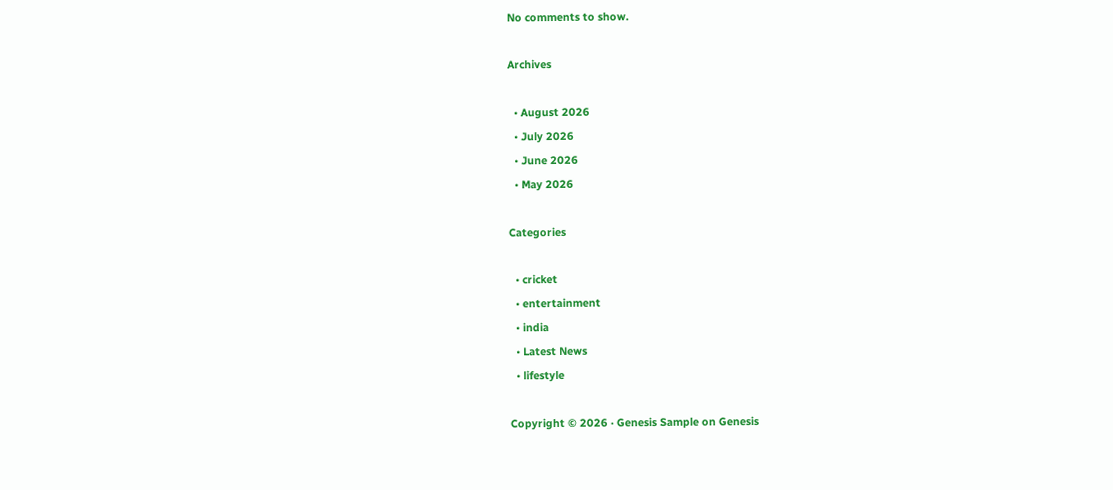No comments to show.

Archives

  • August 2026
  • July 2026
  • June 2026
  • May 2026

Categories

  • cricket
  • entertainment
  • india
  • Latest News
  • lifestyle

Copyright © 2026 · Genesis Sample on Genesis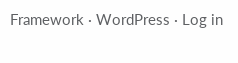Framework · WordPress · Log in